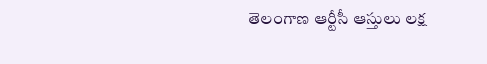తెలంగాణ ఆర్టీసీ ఆస్తులు లక్ష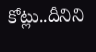కోట్లు..దీనిని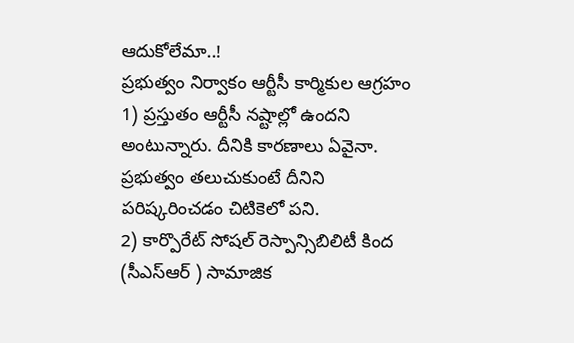ఆదుకోలేమా..!
ప్రభుత్వం నిర్వాకం ఆర్టీసీ కార్మికుల ఆగ్రహం
1) ప్రస్తుతం ఆర్టీసీ నష్టాల్లో ఉందని అంటున్నారు. దీనికి కారణాలు ఏవైనా. ప్రభుత్వం తలుచుకుంటే దీనిని పరిష్కరించడం చిటికెలో పని.
2) కార్పొరేట్ సోషల్ రెస్పాన్సిబిలిటీ కింద (సీఎస్ఆర్ ) సామాజిక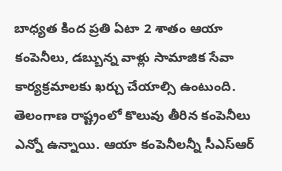బాధ్యత కింద ప్రతి ఏటా 2 శాతం ఆయా కంపెనీలు, డబ్బున్న వాళ్లు సామాజిక సేవా కార్యక్రమాలకు ఖర్చు చేయాల్సి ఉంటుంది. తెలంగాణ రాష్ట్రంలో కొలువు తీరిన కంపెనీలు ఎన్నో ఉన్నాయి. ఆయా కంపెనీలన్నీ సీఎస్ఆర్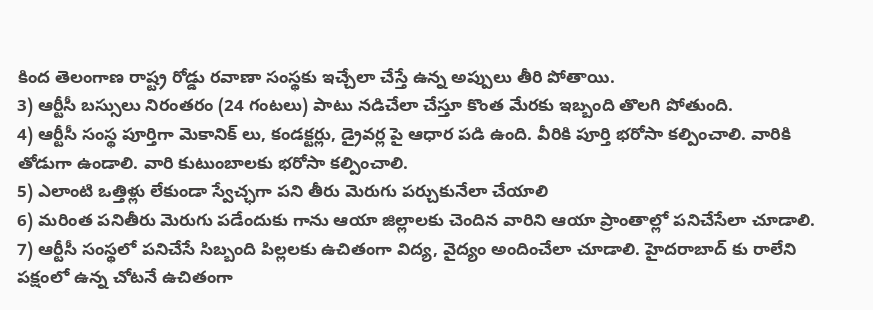కింద తెలంగాణ రాష్ట్ర రోడ్డు రవాణా సంస్థకు ఇచ్చేలా చేస్తే ఉన్న అప్పులు తీరి పోతాయి.
3) ఆర్టీసీ బస్సులు నిరంతరం (24 గంటలు) పాటు నడిచేలా చేస్తూ కొంత మేరకు ఇబ్బంది తొలగి పోతుంది.
4) ఆర్టీసీ సంస్థ పూర్తిగా మెకానిక్ లు, కండక్టర్లు, డ్రైవర్ల పై ఆధార పడి ఉంది. వీరికి పూర్తి భరోసా కల్పించాలి. వారికి తోడుగా ఉండాలి. వారి కుటుంబాలకు భరోసా కల్పించాలి.
5) ఎలాంటి ఒత్తిళ్లు లేకుండా స్వేచ్ఛగా పని తీరు మెరుగు పర్చుకునేలా చేయాలి
6) మరింత పనితీరు మెరుగు పడేందుకు గాను ఆయా జిల్లాలకు చెందిన వారిని ఆయా ప్రాంతాల్లో పనిచేసేలా చూడాలి.
7) ఆర్టీసీ సంస్థలో పనిచేసే సిబ్బంది పిల్లలకు ఉచితంగా విద్య, వైద్యం అందించేలా చూడాలి. హైదరాబాద్ కు రాలేని పక్షంలో ఉన్న చోటనే ఉచితంగా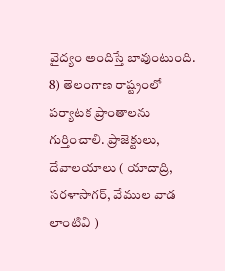వైద్యం అందిస్తే బావుంటుంది.
8) తెలంగాణ రాష్ట్రంలో పర్యాటక ప్రాంతాలను గుర్తించాలి. ప్రాజెక్టులు, దేవాలయాలు ( యాదాద్రి, సరళాసాగర్, వేముల వాడ లాంటివి )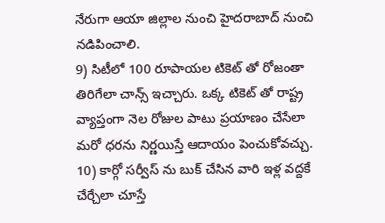నేరుగా ఆయా జిల్లాల నుంచి హైదరాబాద్ నుంచి నడిపించాలి.
9) సిటీలో 100 రూపాయల టికెట్ తో రోజంతా తిరిగేలా చాన్స్ ఇచ్చారు. ఒక్క టికెట్ తో రాష్ట్ర వ్యాప్తంగా నెల రోజుల పాటు ప్రయాణం చేసేలా మరో ధరను నిర్ణయిస్తే ఆదాయం పెంచుకోవచ్చు.
10) కార్గో సర్వీస్ ను బుక్ చేసిన వారి ఇళ్ల వద్దకే చేర్చేలా చూస్తే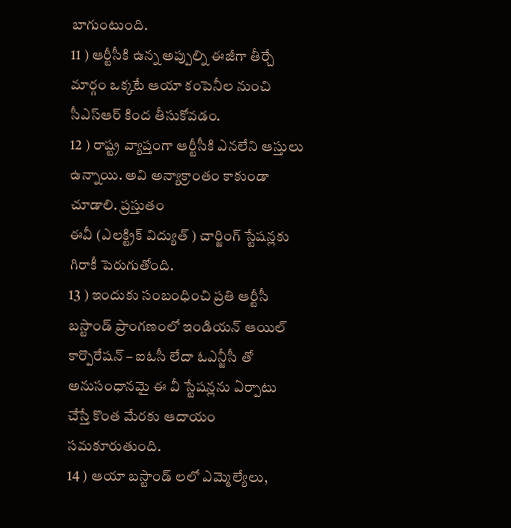బాగుంటుంది.
11 ) ఆర్టీసీకి ఉన్న అప్పుల్ని ఈజీగా తీర్చే మార్గం ఒక్కటే ఆయా కంపెనీల నుంచి సీఎస్ఆర్ కింద తీసుకోవడం.
12 ) రాష్ట్ర వ్యాప్తంగా ఆర్టీసీకి ఎనలేని ఆస్తులు ఉన్నాయి. అవి అన్యాక్రాంతం కాకుండా చూడాలి. ప్రస్తుతం
ఈవీ (ఎలక్ట్రిక్ విద్యుత్ ) చార్జింగ్ స్టేషన్లకు గిరాకీ పెరుగుతోంది.
13 ) ఇందుకు సంబంధించి ప్రతి ఆర్టీసీ బస్టాండ్ ప్రాంగణంలో ఇండియన్ ఆయిల్ కార్పొరేషన్ – ఐఓసీ లేదా ఓఎన్జీసీ తో అనుసంధానమై ఈ వీ స్టేషన్లను ఏర్పాటు చేస్తే కొంత మేరకు ఆదాయం సమకూరుతుంది.
14 ) ఆయా బస్టాండ్ లలో ఎమ్మెల్యేలు,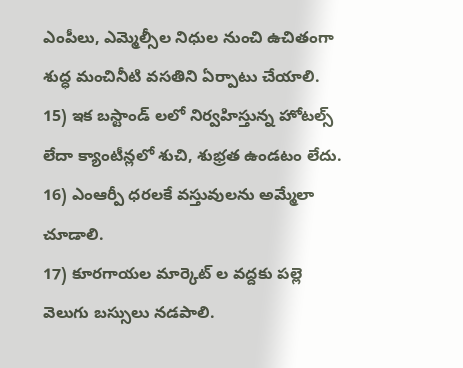ఎంపీలు, ఎమ్మెల్సీల నిధుల నుంచి ఉచితంగా శుద్ధ మంచినీటి వసతిని ఏర్పాటు చేయాలి.
15) ఇక బస్టాండ్ లలో నిర్వహిస్తున్న హోటల్స్ లేదా క్యాంటీన్లలో శుచి, శుభ్రత ఉండటం లేదు.
16) ఎంఆర్పీ ధరలకే వస్తువులను అమ్మేలా చూడాలి.
17) కూరగాయల మార్కెట్ ల వద్దకు పల్లె వెలుగు బస్సులు నడపాలి.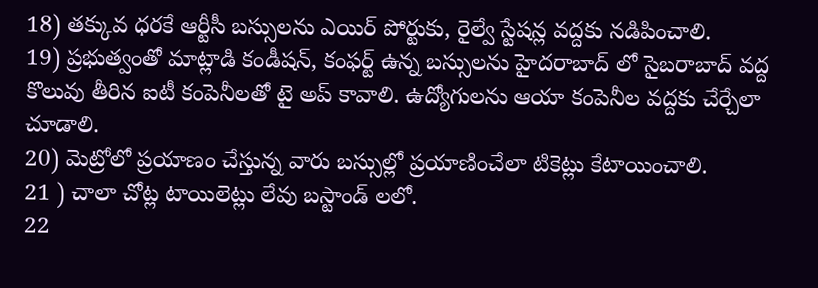18) తక్కువ ధరకే ఆర్టీసీ బస్సులను ఎయిర్ పోర్టుకు, రైల్వే స్టేషన్ల వద్దకు నడిపించాలి.
19) ప్రభుత్వంతో మాట్లాడి కండీషన్, కంఫర్ట్ ఉన్న బస్సులను హైదరాబాద్ లో సైబరాబాద్ వద్ద కొలువు తీరిన ఐటీ కంపెనీలతో టై అప్ కావాలి. ఉద్యోగులను ఆయా కంపెనీల వద్దకు చేర్చేలా చూడాలి.
20) మెట్రోలో ప్రయాణం చేస్తున్న వారు బస్సుల్లో ప్రయాణించేలా టికెట్లు కేటాయించాలి.
21 ) చాలా చోట్ల టాయిలెట్లు లేవు బస్టాండ్ లలో.
22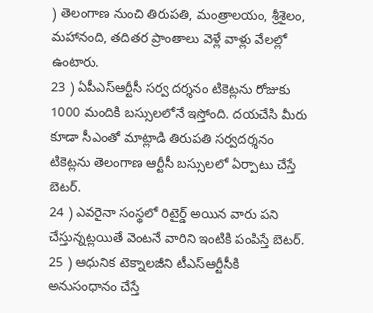) తెలంగాణ నుంచి తిరుపతి, మంత్రాలయం, శ్రీశైలం, మహానంది, తదితర ప్రాంతాలు వెళ్లే వాళ్లు వేలల్లో ఉంటారు.
23 ) ఏపీఎస్ఆర్టీసీ సర్వ దర్శనం టికెట్లను రోజుకు 1000 మందికి బస్సులలోనే ఇస్తోంది. దయచేసి మీరు కూడా సీఎంతో మాట్లాడి తిరుపతి సర్వదర్శనం టికెట్లను తెలంగాణ ఆర్టీసీ బస్సులలో ఏర్పాటు చేస్తే బెటర్.
24 ) ఎవరైనా సంస్థలో రిటైర్డ్ అయిన వారు పని చేస్తున్నట్లయితే వెంటనే వారిని ఇంటికి పంపిస్తే బెటర్.
25 ) ఆధునిక టెక్నాలజీని టీఎస్ఆర్టీసీకి అనుసంధానం చేస్తే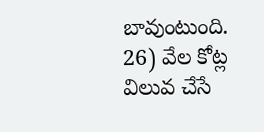బావుంటుంది.
26) వేల కోట్ల విలువ చేసే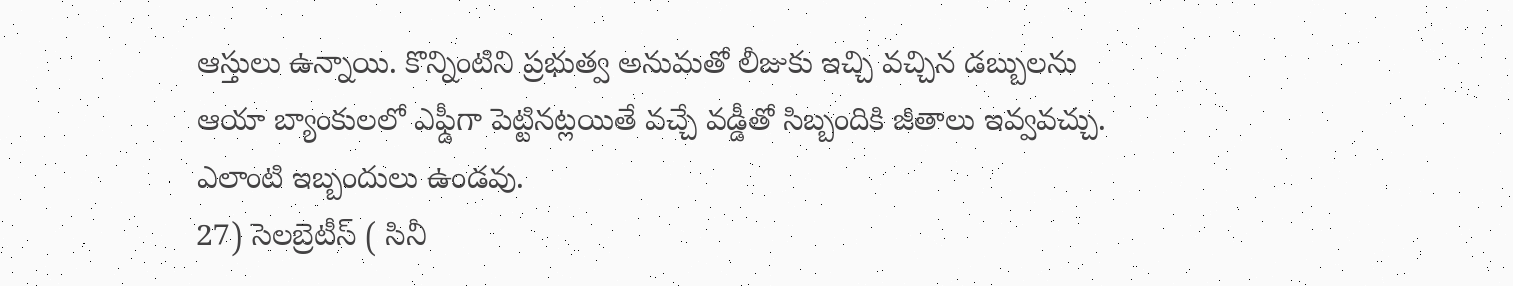ఆస్తులు ఉన్నాయి. కొన్నింటిని ప్రభుత్వ అనుమతో లీజుకు ఇచ్చి వచ్చిన డబ్బులను ఆయా బ్యాంకులలో ఎఫ్డీగా పెట్టినట్లయితే వచ్చే వడ్డీతో సిబ్బందికి జీతాలు ఇవ్వవచ్చు. ఎలాంటి ఇబ్బందులు ఉండవు.
27) సెలబ్రెటీస్ ( సినీ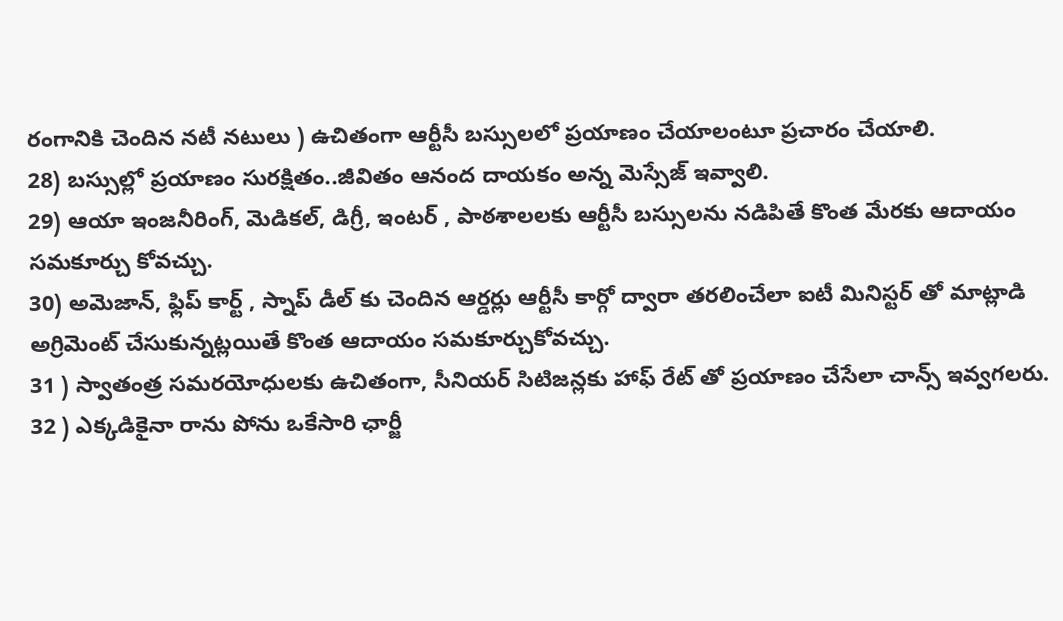రంగానికి చెందిన నటీ నటులు ) ఉచితంగా ఆర్టీసీ బస్సులలో ప్రయాణం చేయాలంటూ ప్రచారం చేయాలి.
28) బస్సుల్లో ప్రయాణం సురక్షితం..జీవితం ఆనంద దాయకం అన్న మెస్సేజ్ ఇవ్వాలి.
29) ఆయా ఇంజనీరింగ్, మెడికల్, డిగ్రీ, ఇంటర్ , పాఠశాలలకు ఆర్టీసీ బస్సులను నడిపితే కొంత మేరకు ఆదాయం సమకూర్చు కోవచ్చు.
30) అమెజాన్, ఫ్లిప్ కార్ట్ , స్నాప్ డీల్ కు చెందిన ఆర్డర్లు ఆర్టీసీ కార్గో ద్వారా తరలించేలా ఐటీ మినిస్టర్ తో మాట్లాడి అగ్రిమెంట్ చేసుకున్నట్లయితే కొంత ఆదాయం సమకూర్చుకోవచ్చు.
31 ) స్వాతంత్ర సమరయోధులకు ఉచితంగా, సీనియర్ సిటిజన్లకు హాఫ్ రేట్ తో ప్రయాణం చేసేలా చాన్స్ ఇవ్వగలరు.
32 ) ఎక్కడికైనా రాను పోను ఒకేసారి ఛార్జీ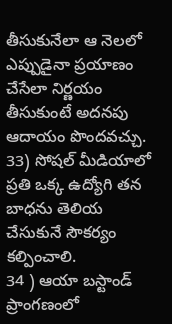తీసుకునేలా ఆ నెలలో ఎప్పుడైనా ప్రయాణం చేసేలా నిర్ణయం తీసుకుంటే అదనపు ఆదాయం పొందవచ్చు.
33) సోషల్ మీడియాలో ప్రతి ఒక్క ఉద్యోగి తన బాధను తెలియ చేసుకునే సౌకర్యం కల్పించాలి.
34 ) ఆయా బస్టాండ్ ప్రాంగణంలో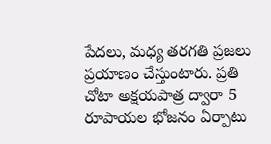పేదలు, మధ్య తరగతి ప్రజలు ప్రయాణం చేస్తుంటారు. ప్రతి చోటా అక్షయపాత్ర ద్వారా 5 రూపాయల భోజనం ఏర్పాటు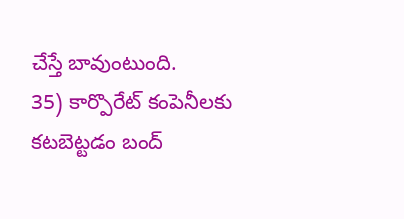చేస్తే బావుంటుంది.
35) కార్పొరేట్ కంపెనీలకు కటబెట్టడం బంద్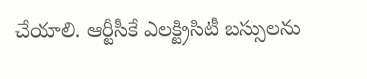చేయాలి. ఆర్టీసీకే ఎలక్ట్రిసిటీ బస్సులను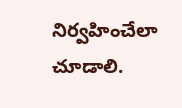నిర్వహించేలా చూడాలి.